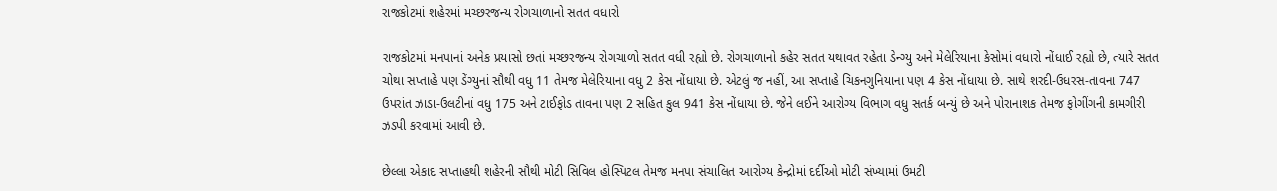રાજકોટમાં શહેરમાં મચ્છરજન્ય રોગચાળાનો સતત વધારો

રાજકોટમાં મનપાનાં અનેક પ્રયાસો છતાં મચ્છરજન્ય રોગચાળો સતત વધી રહ્યો છે. રોગચાળાનો કહેર સતત યથાવત રહેતા ડેન્ગ્યુ અને મેલેરિયાના કેસોમાં વધારો નોંધાઈ રહ્યો છે, ત્યારે સતત ચોથા સપ્તાહે પણ ડેંગ્યુનાં સૌથી વધુ 11 તેમજ મેલેરિયાના વધુ 2 કેસ નોંધાયા છે. એટલું જ નહીં, આ સપ્તાહે ચિકનગુનિયાના પણ 4 કેસ નોંધાયા છે. સાથે શરદી-ઉધરસ-તાવના 747 ઉપરાંત ઝાડા-ઉલટીનાં વધુ 175 અને ટાઈફોડ તાવના પણ 2 સહિત કુલ 941 કેસ નોંધાયા છે. જેને લઈને આરોગ્ય વિભાગ વધુ સતર્ક બન્યું છે અને પોરાનાશક તેમજ ફોગીંગની કામગીરી ઝડપી કરવામાં આવી છે.

છેલ્લા એકાદ સપ્તાહથી શહેરની સૌથી મોટી સિવિલ હોસ્પિટલ તેમજ મનપા સંચાલિત આરોગ્ય કેન્દ્રોમાં દર્દીઓ મોટી સંખ્યામાં ઉમટી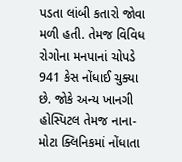પડતા લાંબી કતારો જોવા મળી હતી. તેમજ વિવિધ રોગોના મનપાનાં ચોપડે 941 કેસ નોંધાઈ ચુક્યા છે. જોકે અન્ય ખાનગી હોસ્પિટલ તેમજ નાના-મોટા ક્લિનિકમાં નોંધાતા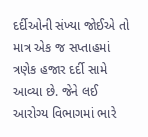દર્દીઓની સંખ્યા જોઈએ તો માત્ર એક જ સપ્તાહમાં ત્રણેક હજાર દર્દી સામે આવ્યા છે. જેને લઈ આરોગ્ય વિભાગમાં ભારે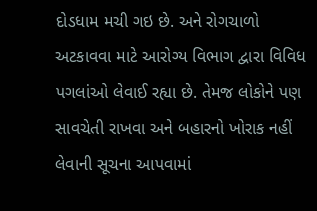દોડધામ મચી ગઇ છે. અને રોગચાળો અટકાવવા માટે આરોગ્ય વિભાગ દ્વારા વિવિધ પગલાંઓ લેવાઈ રહ્યા છે. તેમજ લોકોને પણ સાવચેતી રાખવા અને બહારનો ખોરાક નહીં લેવાની સૂચના આપવામાં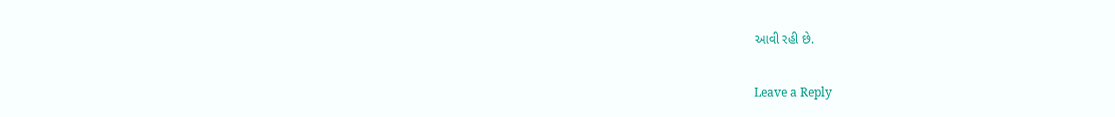આવી રહી છે.

Leave a Reply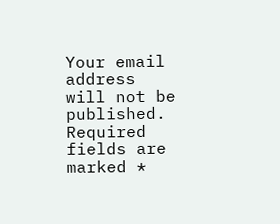Your email address will not be published. Required fields are marked *